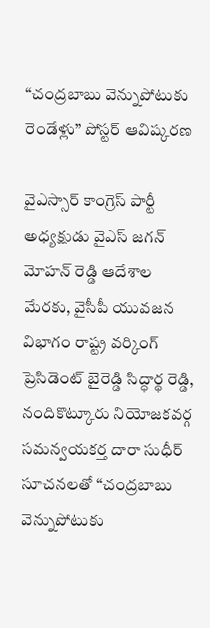“చంద్రబాబు వెన్నుపోటుకు రెండేళ్లు” పోస్టర్ ఆవిష్కరణ

వైఎస్సార్ కాంగ్రెస్ పార్టీ అధ్యక్షుడు వైఎస్ జగన్ మోహన్ రెడ్డి ఆదేశాల మేరకు, వైసీపీ యువజన విభాగం రాష్ట్ర వర్కింగ్ ప్రెసిడెంట్ బైరెడ్డి సిద్ధార్థ రెడ్డి, నందికొట్కూరు నియోజకవర్గ సమన్వయకర్త దారా సుధీర్ సూచనలతో “చంద్రబాబు వెన్నుపోటుకు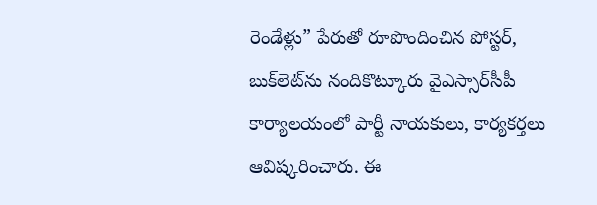రెండేళ్లు” పేరుతో రూపొందించిన పోస్టర్, బుక్‌లెట్‌ను నందికొట్కూరు వైఎస్సార్‌సీపీ కార్యాలయంలో పార్టీ నాయకులు, కార్యకర్తలు ఆవిష్కరించారు. ఈ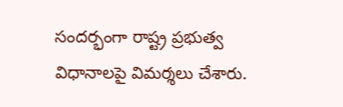సందర్భంగా రాష్ట్ర ప్రభుత్వ విధానాలపై విమర్శలు చేశారు.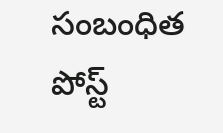సంబంధిత పోస్ట్